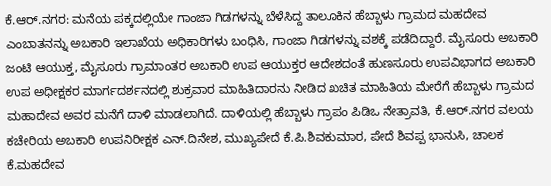ಕೆ.ಆರ್.ನಗರ: ಮನೆಯ ಪಕ್ಕದಲ್ಲಿಯೇ ಗಾಂಜಾ ಗಿಡಗಳನ್ನು ಬೆಳೆಸಿದ್ದ ತಾಲೂಕಿನ ಹೆಬ್ಬಾಳು ಗ್ರಾಮದ ಮಹದೇವ ಎಂಬಾತನನ್ನು ಅಬಕಾರಿ ಇಲಾಖೆಯ ಅಧಿಕಾರಿಗಳು ಬಂಧಿಸಿ, ಗಾಂಜಾ ಗಿಡಗಳನ್ನು ವಶಕ್ಕೆ ಪಡೆದಿದ್ದಾರೆ. ಮೈಸೂರು ಅಬಕಾರಿ ಜಂಟಿ ಆಯುಕ್ತ, ಮೈಸೂರು ಗ್ರಾಮಾಂತರ ಅಬಕಾರಿ ಉಪ ಆಯುಕ್ತರ ಆದೇಶದಂತೆ ಹುಣಸೂರು ಉಪವಿಭಾಗದ ಅಬಕಾರಿ ಉಪ ಅಧೀಕ್ಷಕರ ಮಾರ್ಗದರ್ಶನದಲ್ಲಿ ಶುಕ್ರವಾರ ಮಾಹಿತಿದಾರನು ನೀಡಿದ ಖಚಿತ ಮಾಹಿತಿಯ ಮೇರೆಗೆ ಹೆಬ್ಬಾಳು ಗ್ರಾಮದ ಮಹಾದೇವ ಅವರ ಮನೆಗೆ ದಾಳಿ ಮಾಡಲಾಗಿದೆ. ದಾಳಿಯಲ್ಲಿ ಹೆಬ್ಬಾಳು ಗ್ರಾಪಂ ಪಿಡಿಒ ನೇತ್ರಾವತಿ, ಕೆ.ಆರ್.ನಗರ ವಲಯ ಕಚೇರಿಯ ಅಬಕಾರಿ ಉಪನಿರೀಕ್ಷಕ ಎನ್.ದಿನೇಶ, ಮುಖ್ಯಪೇದೆ ಕೆ.ಪಿ.ಶಿವಕುಮಾರ, ಪೇದೆ ಶಿವಪ್ಪ ಭಾನುಸಿ, ಚಾಲಕ ಕೆ.ಮಹದೇವ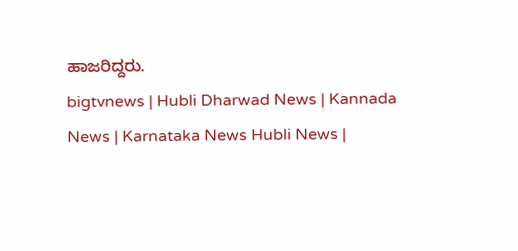ಹಾಜರಿದ್ದರು.
bigtvnews | Hubli Dharwad News | Kannada News | Karnataka News Hubli News |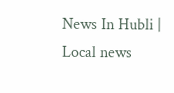News In Hubli | Local news